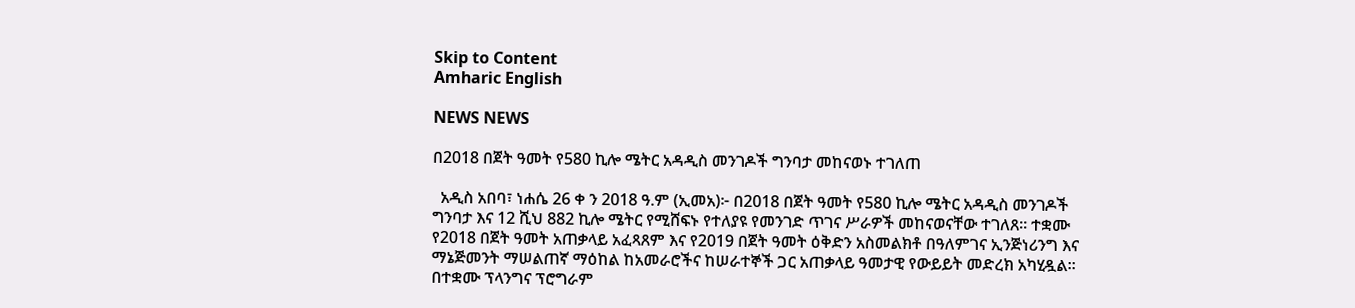Skip to Content
Amharic English

NEWS NEWS

በ2018 በጀት ዓመት የ580 ኪሎ ሜትር አዳዲስ መንገዶች ግንባታ መከናወኑ ተገለጠ

  አዲስ አበባ፣ ነሐሴ 26 ቀ ን 2018 ዓ.ም (ኢመአ)፦ በ2018 በጀት ዓመት የ580 ኪሎ ሜትር አዳዲስ መንገዶች ግንባታ እና 12 ሺህ 882 ኪሎ ሜትር የሚሸፍኑ የተለያዩ የመንገድ ጥገና ሥራዎች መከናወናቸው ተገለጸ። ተቋሙ የ2018 በጀት ዓመት አጠቃላይ አፈጻጸም እና የ2019 በጀት ዓመት ዕቅድን አስመልክቶ በዓለምገና ኢንጅነሪንግ እና ማኔጅመንት ማሠልጠኛ ማዕከል ከአመራሮችና ከሠራተኞች ጋር አጠቃላይ ዓመታዊ የውይይት መድረክ አካሂዷል።   በተቋሙ ፕላንግና ፕሮግራም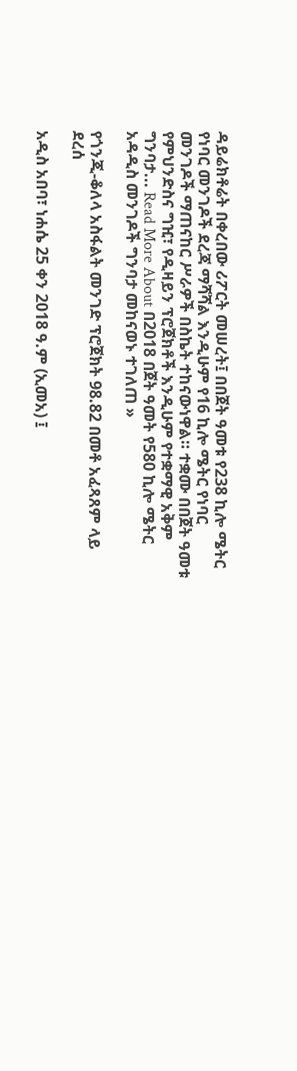ዳይሬክቶሬት በቀረበው ሪፖርት መሠረት፤ በበጀት ዓመቱ የ238 ኪሎ ሜትር የነባር መንገዶች ደረጃ ማሻሻል እንዲሁም የ16 ኪሎ ሜትር የነባር መንገዶች ማጠናከር ሥራዎች በስኬት ተከናውነዋል። ተቋሙ በበጀት ዓመቱ የምህንድስና ግዢ፣ የዲዛይን ፕሮጀክቶች እንዲሁም የተቋማዊ አቅም ግንባታ... Read More About በ2018 በጀት ዓመት የ580 ኪሎ ሜትር አዳዲስ መንገዶች ግንባታ መከናወኑ ተገለጠ »

የጎንጂ-ቆለላ አስፋልት መንገድ ፕሮጀክት 98.82 በመቶ አፈጻጸም ላይ ደረሰ

አዲስ አበባ፣ ነሐሴ 25 ቀን 2018 ዓ.ም (ኢመአ) ፤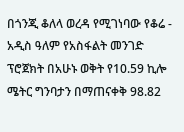በጎንጂ ቆለላ ወረዳ የሚገነባው የቆሬ - አዲስ ዓለም የአስፋልት መንገድ ፕሮጀክት በአሁኑ ወቅት የ10.59 ኪሎ ሜትር ግንባታን በማጠናቀቅ 98.82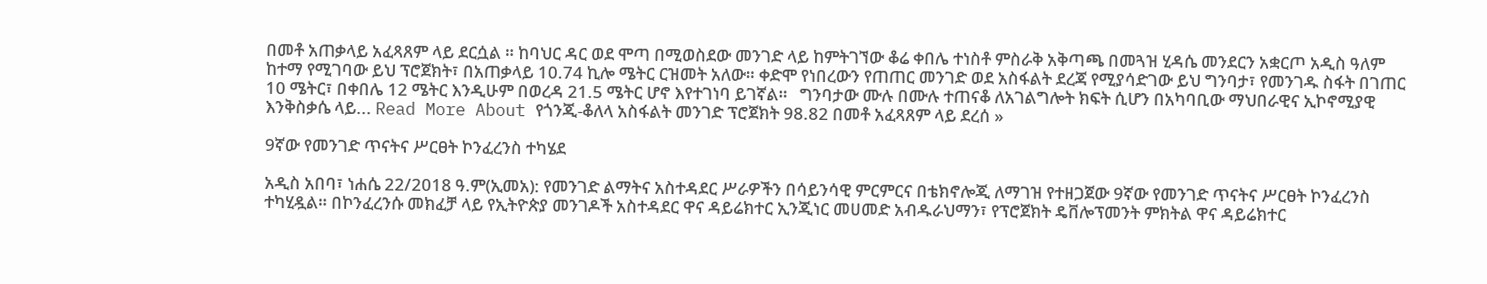በመቶ አጠቃላይ አፈጻጸም ላይ ደርሷል ። ከባህር ዳር ወደ ሞጣ በሚወስደው መንገድ ላይ ከምትገኘው ቆሬ ቀበሌ ተነስቶ ምስራቅ አቅጣጫ በመጓዝ ሂዳሴ መንደርን አቋርጦ አዲስ ዓለም ከተማ የሚገባው ይህ ፕሮጀክት፣ በአጠቃላይ 10.74 ኪሎ ሜትር ርዝመት አለው። ቀድሞ የነበረውን የጠጠር መንገድ ወደ አስፋልት ደረጃ የሚያሳድገው ይህ ግንባታ፣ የመንገዱ ስፋት በገጠር 10 ሜትር፣ በቀበሌ 12 ሜትር እንዲሁም በወረዳ 21.5 ሜትር ሆኖ እየተገነባ ይገኛል።   ግንባታው ሙሉ በሙሉ ተጠናቆ ለአገልግሎት ክፍት ሲሆን በአካባቢው ማህበራዊና ኢኮኖሚያዊ እንቅስቃሴ ላይ... Read More About የጎንጂ-ቆለላ አስፋልት መንገድ ፕሮጀክት 98.82 በመቶ አፈጻጸም ላይ ደረሰ »

9ኛው የመንገድ ጥናትና ሥርፀት ኮንፈረንስ ተካሄደ

አዲስ አበባ፣ ነሐሴ 22/2018 ዓ.ም(ኢመአ): የመንገድ ልማትና አስተዳደር ሥራዎችን በሳይንሳዊ ምርምርና በቴክኖሎጂ ለማገዝ የተዘጋጀው 9ኛው የመንገድ ጥናትና ሥርፀት ኮንፈረንስ ተካሂዷል። በኮንፈረንሱ መክፈቻ ላይ የኢትዮጵያ መንገዶች አስተዳደር ዋና ዳይሬክተር ኢንጂነር መሀመድ አብዱራህማን፣ የፕሮጀክት ዴቨሎፕመንት ምክትል ዋና ዳይሬክተር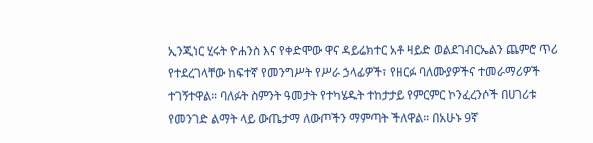ኢንጂነር ሂሩት ዮሐንስ እና የቀድሞው ዋና ዳይሬክተር አቶ ዛይድ ወልደገብርኤልን ጨምሮ ጥሪ የተደረገላቸው ከፍተኛ የመንግሥት የሥራ ኃላፊዎች፣ የዘርፉ ባለሙያዎችና ተመራማሪዎች ተገኝተዋል። ባለፉት ስምንት ዓመታት የተካሄዱት ተከታታይ የምርምር ኮንፈረንሶች በሀገሪቱ የመንገድ ልማት ላይ ውጤታማ ለውጦችን ማምጣት ችለዋል። በአሁኑ 9ኛ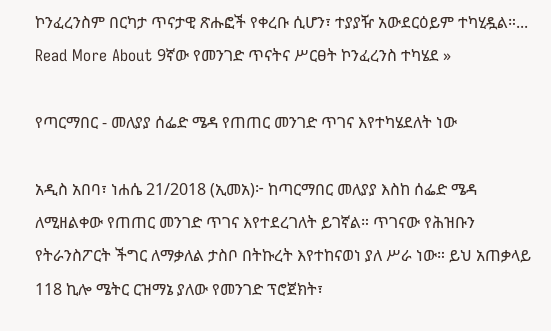ኮንፈረንስም በርካታ ጥናታዊ ጽሑፎች የቀረቡ ሲሆን፣ ተያያዥ አውደርዕይም ተካሂዷል።... Read More About 9ኛው የመንገድ ጥናትና ሥርፀት ኮንፈረንስ ተካሄደ »

የጣርማበር - መለያያ ሰፌድ ሜዳ የጠጠር መንገድ ጥገና እየተካሄደለት ነው

አዲስ አበባ፣ ነሐሴ 21/2018 (ኢመአ)፦ ከጣርማበር መለያያ እስከ ሰፌድ ሜዳ ለሚዘልቀው የጠጠር መንገድ ጥገና እየተደረገለት ይገኛል። ጥገናው የሕዝቡን የትራንስፖርት ችግር ለማቃለል ታስቦ በትኩረት እየተከናወነ ያለ ሥራ ነው። ይህ አጠቃላይ 118 ኪሎ ሜትር ርዝማኔ ያለው የመንገድ ፕሮጀክት፣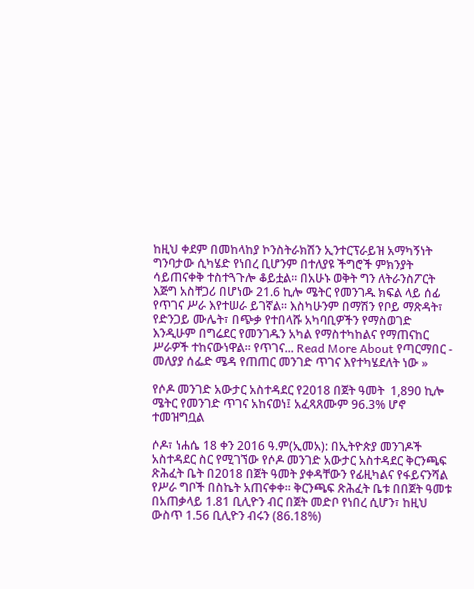ከዚህ ቀደም በመከላከያ ኮንስትራክሽን ኢንተርፕራይዝ አማካኝነት ግንባታው ሲካሄድ የነበረ ቢሆንም በተለያዩ ችግሮች ምክንያት ሳይጠናቀቅ ተስተጓጉሎ ቆይቷል። በአሁኑ ወቅት ግን ለትራንስፖርት እጅግ አስቸጋሪ በሆነው 21.6 ኪሎ ሜትር የመንገዱ ክፍል ላይ ሰፊ የጥገና ሥራ እየተሠራ ይገኛል። እስካሁንም በማሽን የቦይ ማጽዳት፣ የድንጋይ ሙሌት፣ በጭቃ የተበላሹ አካባቢዎችን የማስወገድ እንዲሁም በግሬደር የመንገዱን አካል የማስተካከልና የማጠናከር ሥራዎች ተከናውነዋል። የጥገና... Read More About የጣርማበር - መለያያ ሰፌድ ሜዳ የጠጠር መንገድ ጥገና እየተካሄደለት ነው »

የሶዶ መንገድ አውታር አስተዳደር የ2018 በጀት ዓመት  1,890 ኪሎ ሜትር የመንገድ ጥገና አከናወነ፤ አፈጻጸሙም 96.3% ሆኖ ተመዝግቧል

ሶዶ፣ ነሐሴ 18 ቀን 2016 ዓ.ም(ኢመአ): በኢትዮጵያ መንገዶች አስተዳደር ስር የሚገኘው የሶዶ መንገድ አውታር አስተዳደር ቅርንጫፍ ጽሕፈት ቤት በ2018 በጀት ዓመት ያቀዳቸውን የፊዚካልና የፋይናንሻል የሥራ ግቦች በስኬት አጠናቀቀ። ቅርንጫፍ ጽሕፈት ቤቱ በበጀት ዓመቱ በአጠቃላይ 1.81 ቢሊዮን ብር በጀት መድቦ የነበረ ሲሆን፣ ከዚህ ውስጥ 1.56 ቢሊዮን ብሩን (86.18%)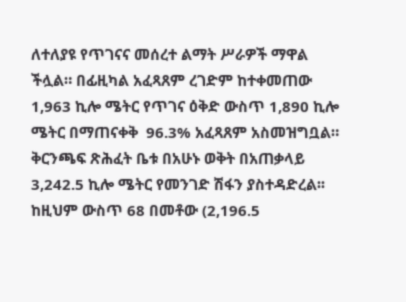ለተለያዩ የጥገናና መሰረተ ልማት ሥራዎች ማዋል ችሏል። በፊዚካል አፈጻጸም ረገድም ከተቀመጠው 1,963 ኪሎ ሜትር የጥገና ዕቅድ ውስጥ 1,890 ኪሎ ሜትር በማጠናቀቅ  96.3% አፈጻጸም አስመዝግቧል። ቅርንጫፍ ጽሕፈት ቤቱ በአሁኑ ወቅት በአጠቃላይ 3,242.5 ኪሎ ሜትር የመንገድ ሽፋን ያስተዳድረል፡፡ ከዚህም ውስጥ 68 በመቶው (2,196.5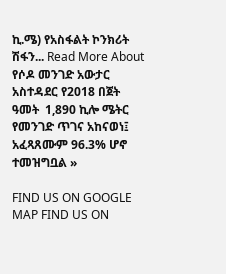ኪ.ሜ) የአስፋልት ኮንክሪት ሽፋን... Read More About የሶዶ መንገድ አውታር አስተዳደር የ2018 በጀት ዓመት  1,890 ኪሎ ሜትር የመንገድ ጥገና አከናወነ፤ አፈጻጸሙም 96.3% ሆኖ ተመዝግቧል »

FIND US ON GOOGLE MAP FIND US ON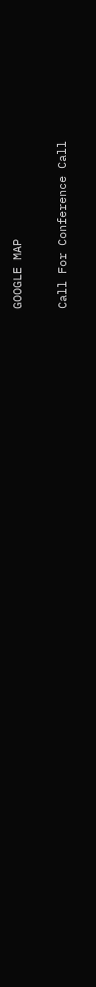GOOGLE MAP

Call For Conference Call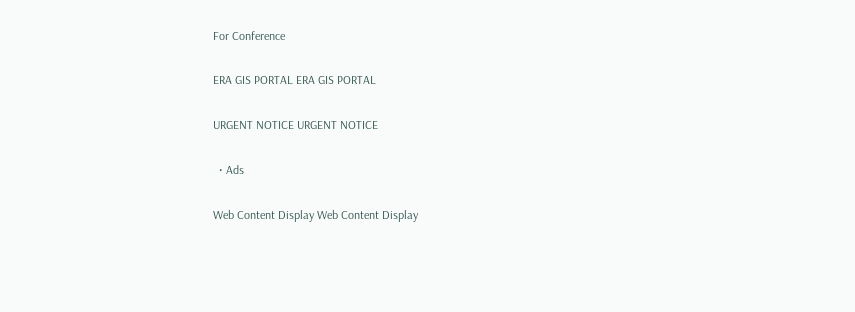For Conference

ERA GIS PORTAL ERA GIS PORTAL

URGENT NOTICE URGENT NOTICE

  • Ads

Web Content Display Web Content Display